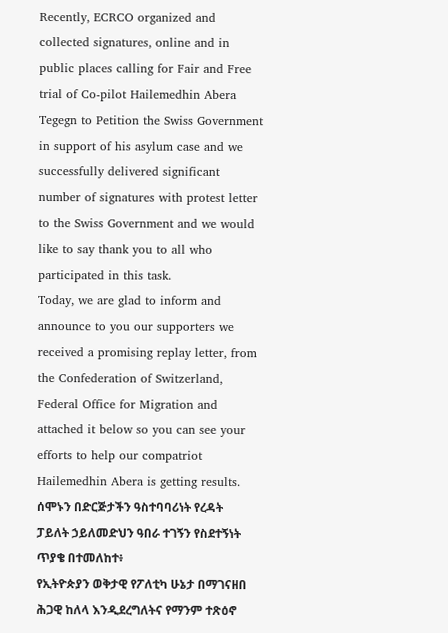Recently, ECRCO organized and collected signatures, online and in public places calling for Fair and Free trial of Co-pilot Hailemedhin Abera Tegegn to Petition the Swiss Government in support of his asylum case and we successfully delivered significant number of signatures with protest letter to the Swiss Government and we would like to say thank you to all who participated in this task.
Today, we are glad to inform and announce to you our supporters we received a promising replay letter, from the Confederation of Switzerland, Federal Office for Migration and attached it below so you can see your efforts to help our compatriot Hailemedhin Abera is getting results.
ሰሞኑን በድርጅታችን ዓስተባባሪነት የረዳት ፓይለት ኃይለመድህን ዓበራ ተገኝን የስደተኝነት ጥያቄ በተመለከተ፥
የኢትዮጵያን ወቅታዊ የፖለቲካ ሁኔታ በማገናዘበ ሕጋዊ ከለላ እንዲደረግለትና የማንም ተጽዕኖ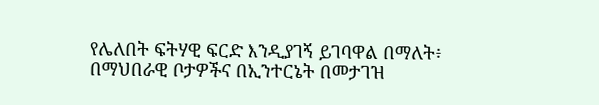የሌለበት ፍትሃዊ ፍርድ እንዲያገኝ ይገባዋል በማለት፥  በማህበራዊ ቦታዎችና በኢንተርኔት በመታገዝ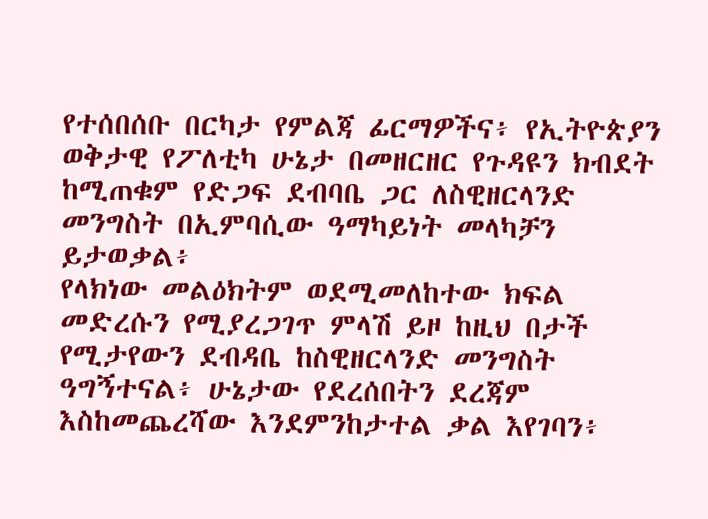የተሰበሰቡ በርካታ የምልጃ ፊርማዎችና፥ የኢትዮጵያን ወቅታዊ የፖለቲካ ሁኔታ በመዘርዘር የጉዳዩን ክብደት ከሚጠቁም የድጋፍ ደብባቤ ጋር ለስዊዘርላንድ መንግስት በኢምባሲው ዓማካይነት መላካቻን ይታወቃል፥
የላክነው መልዕክትም ወደሚመለከተው ክፍል መድረሱን የሚያረጋገጥ ምላሽ ይዞ ከዚህ በታች የሚታየውን ደብዳቤ ከስዊዘርላንድ መንግስት ዓግኝተናል፥ ሁኔታው የደረሰበትን ደረጃም እስከመጨረሻው እንደምንከታተል ቃል እየገባን፥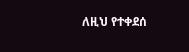ለዚህ የተቀደሰ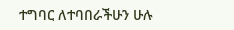ተግባር ለተባበራችሁን ሁሉ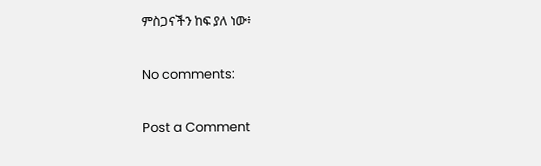ምስጋናችን ከፍ ያለ ነው፥

No comments:

Post a Comment